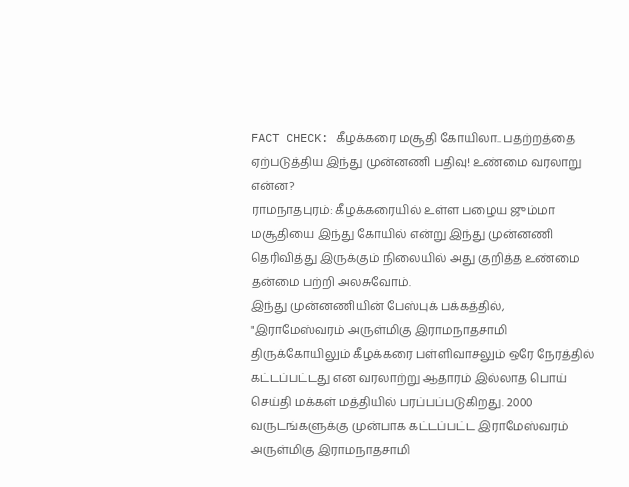FACT CHECK: கீழக்கரை மசூதி கோயிலா.. பதற்றத்தை ஏற்படுத்திய இந்து முன்னணி பதிவு! உண்மை வரலாறு என்ன?
ராமநாதபுரம்: கீழக்கரையில் உள்ள பழைய ஜும்மா மசூதியை இந்து கோயில் என்று இந்து முன்னணி தெரிவித்து இருக்கும் நிலையில் அது குறித்த உண்மை தன்மை பற்றி அலசுவோம்.
இந்து முன்னணியின் பேஸ்புக் பக்கத்தில், "இராமேஸ்வரம் அருள்மிகு இராமநாதசாமி திருக்கோயிலும் கீழக்கரை பள்ளிவாசலும் ஒரே நேரத்தில் கட்டப்பட்டது என வரலாற்று ஆதாரம் இல்லாத பொய் செய்தி மக்கள் மத்தியில் பரப்பப்படுகிறது. 2000 வருடங்களுக்கு முன்பாக கட்டப்பட்ட இராமேஸ்வரம் அருள்மிகு இராமநாதசாமி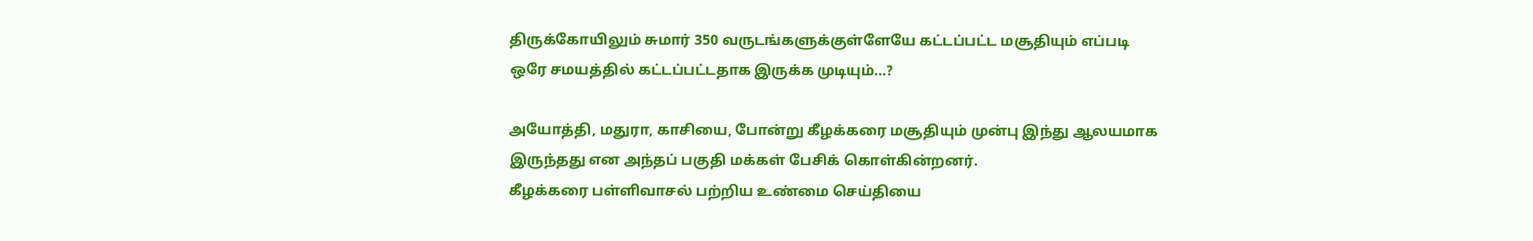திருக்கோயிலும் சுமார் 350 வருடங்களுக்குள்ளேயே கட்டப்பட்ட மசூதியும் எப்படி ஒரே சமயத்தில் கட்டப்பட்டதாக இருக்க முடியும்...?

அயோத்தி, மதுரா, காசியை, போன்று கீழக்கரை மசூதியும் முன்பு இந்து ஆலயமாக இருந்தது என அந்தப் பகுதி மக்கள் பேசிக் கொள்கின்றனர்.
கீழக்கரை பள்ளிவாசல் பற்றிய உண்மை செய்தியை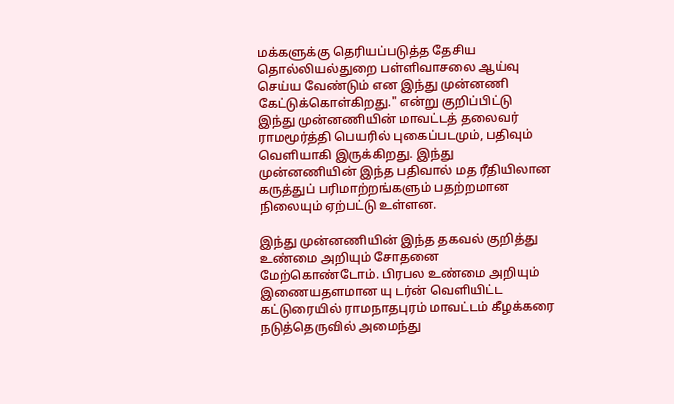மக்களுக்கு தெரியப்படுத்த தேசிய தொல்லியல்துறை பள்ளிவாசலை ஆய்வு செய்ய வேண்டும் என இந்து முன்னணி கேட்டுக்கொள்கிறது." என்று குறிப்பிட்டு இந்து முன்னணியின் மாவட்டத் தலைவர் ராமமூர்த்தி பெயரில் புகைப்படமும், பதிவும் வெளியாகி இருக்கிறது. இந்து முன்னணியின் இந்த பதிவால் மத ரீதியிலான கருத்துப் பரிமாற்றங்களும் பதற்றமான நிலையும் ஏற்பட்டு உள்ளன.

இந்து முன்னணியின் இந்த தகவல் குறித்து உண்மை அறியும் சோதனை மேற்கொண்டோம். பிரபல உண்மை அறியும் இணையதளமான யு டர்ன் வெளியிட்ட கட்டுரையில் ராமநாதபுரம் மாவட்டம் கீழக்கரை நடுத்தெருவில் அமைந்து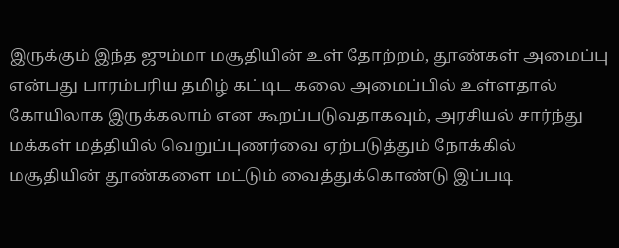இருக்கும் இந்த ஜும்மா மசூதியின் உள் தோற்றம், தூண்கள் அமைப்பு என்பது பாரம்பரிய தமிழ் கட்டிட கலை அமைப்பில் உள்ளதால் கோயிலாக இருக்கலாம் என கூறப்படுவதாகவும், அரசியல் சார்ந்து மக்கள் மத்தியில் வெறுப்புணர்வை ஏற்படுத்தும் நோக்கில் மசூதியின் தூண்களை மட்டும் வைத்துக்கொண்டு இப்படி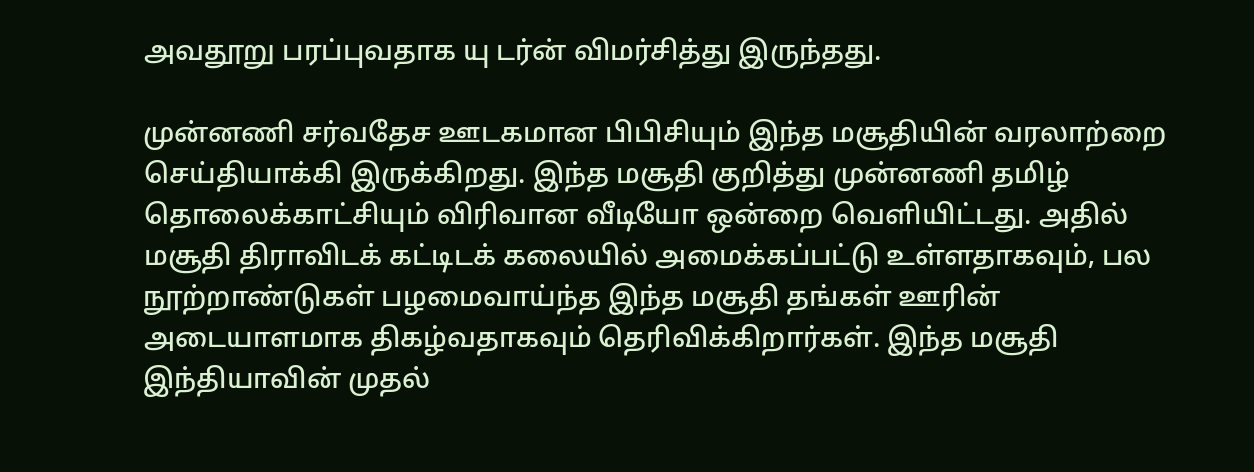அவதூறு பரப்புவதாக யு டர்ன் விமர்சித்து இருந்தது.

முன்னணி சர்வதேச ஊடகமான பிபிசியும் இந்த மசூதியின் வரலாற்றை செய்தியாக்கி இருக்கிறது. இந்த மசூதி குறித்து முன்னணி தமிழ் தொலைக்காட்சியும் விரிவான வீடியோ ஒன்றை வெளியிட்டது. அதில் மசூதி திராவிடக் கட்டிடக் கலையில் அமைக்கப்பட்டு உள்ளதாகவும், பல நூற்றாண்டுகள் பழமைவாய்ந்த இந்த மசூதி தங்கள் ஊரின் அடையாளமாக திகழ்வதாகவும் தெரிவிக்கிறார்கள். இந்த மசூதி இந்தியாவின் முதல்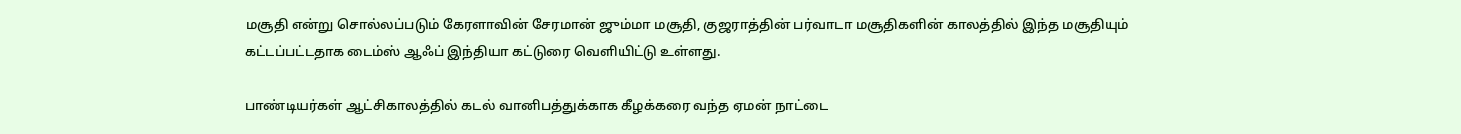மசூதி என்று சொல்லப்படும் கேரளாவின் சேரமான் ஜும்மா மசூதி, குஜராத்தின் பர்வாடா மசூதிகளின் காலத்தில் இந்த மசூதியும் கட்டப்பட்டதாக டைம்ஸ் ஆஃப் இந்தியா கட்டுரை வெளியிட்டு உள்ளது.

பாண்டியர்கள் ஆட்சிகாலத்தில் கடல் வானிபத்துக்காக கீழக்கரை வந்த ஏமன் நாட்டை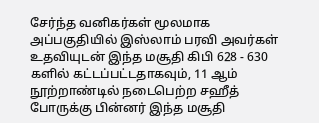சேர்ந்த வனிகர்கள் மூலமாக அப்பகுதியில் இஸ்லாம் பரவி அவர்கள் உதவியுடன் இந்த மசூதி கிபி 628 - 630 களில் கட்டப்பட்டதாகவும், 11 ஆம் நூற்றாண்டில் நடைபெற்ற சஹீத் போருக்கு பின்னர் இந்த மசூதி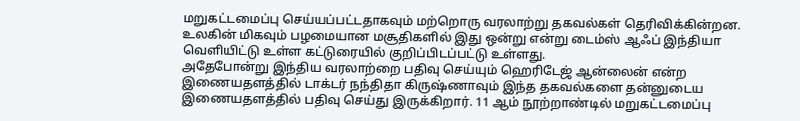மறுகட்டமைப்பு செய்யப்பட்டதாகவும் மற்றொரு வரலாற்று தகவல்கள் தெரிவிக்கின்றன. உலகின் மிகவும் பழமையான மசூதிகளில் இது ஒன்று என்று டைம்ஸ் ஆஃப் இந்தியா வெளியிட்டு உள்ள கட்டுரையில் குறிப்பிடப்பட்டு உள்ளது.
அதேபோன்று இந்திய வரலாற்றை பதிவு செய்யும் ஹெரிடேஜ் ஆன்லைன் என்ற இணையதளத்தில் டாக்டர் நந்திதா கிருஷ்ணாவும் இந்த தகவல்களை தன்னுடைய இணையதளத்தில் பதிவு செய்து இருக்கிறார். 11 ஆம் நூற்றாண்டில் மறுகட்டமைப்பு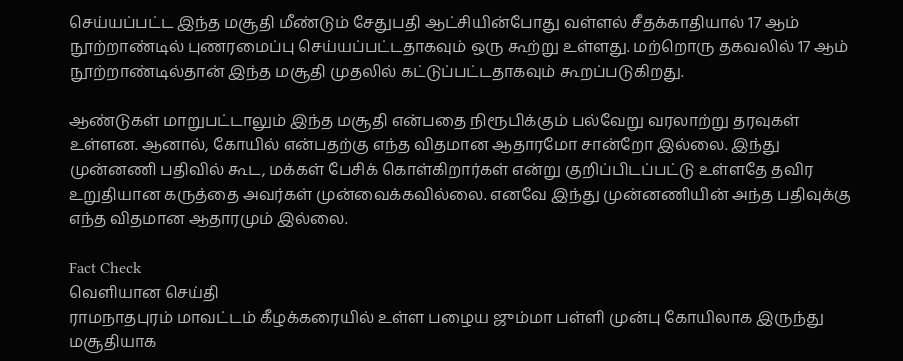செய்யப்பட்ட இந்த மசூதி மீண்டும் சேதுபதி ஆட்சியின்போது வள்ளல் சீதக்காதியால் 17 ஆம் நூற்றாண்டில் புணரமைப்பு செய்யப்பட்டதாகவும் ஒரு கூற்று உள்ளது. மற்றொரு தகவலில் 17 ஆம் நூற்றாண்டில்தான் இந்த மசூதி முதலில் கட்டுப்பட்டதாகவும் கூறப்படுகிறது.

ஆண்டுகள் மாறுபட்டாலும் இந்த மசூதி என்பதை நிரூபிக்கும் பல்வேறு வரலாற்று தரவுகள் உள்ளன. ஆனால், கோயில் என்பதற்கு எந்த விதமான ஆதாரமோ சான்றோ இல்லை. இந்து முன்னணி பதிவில் கூட, மக்கள் பேசிக் கொள்கிறார்கள் என்று குறிப்பிடப்பட்டு உள்ளதே தவிர உறுதியான கருத்தை அவர்கள் முன்வைக்கவில்லை. எனவே இந்து முன்னணியின் அந்த பதிவுக்கு எந்த விதமான ஆதாரமும் இல்லை.

Fact Check
வெளியான செய்தி
ராமநாதபுரம் மாவட்டம் கீழக்கரையில் உள்ள பழைய ஜும்மா பள்ளி முன்பு கோயிலாக இருந்து மசூதியாக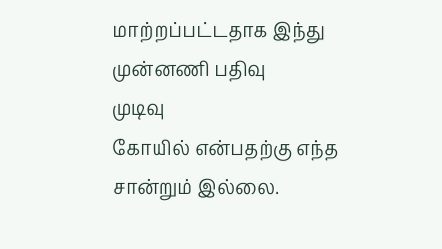மாற்றப்பட்டதாக இந்து முன்னணி பதிவு
முடிவு
கோயில் என்பதற்கு எந்த சான்றும் இல்லை.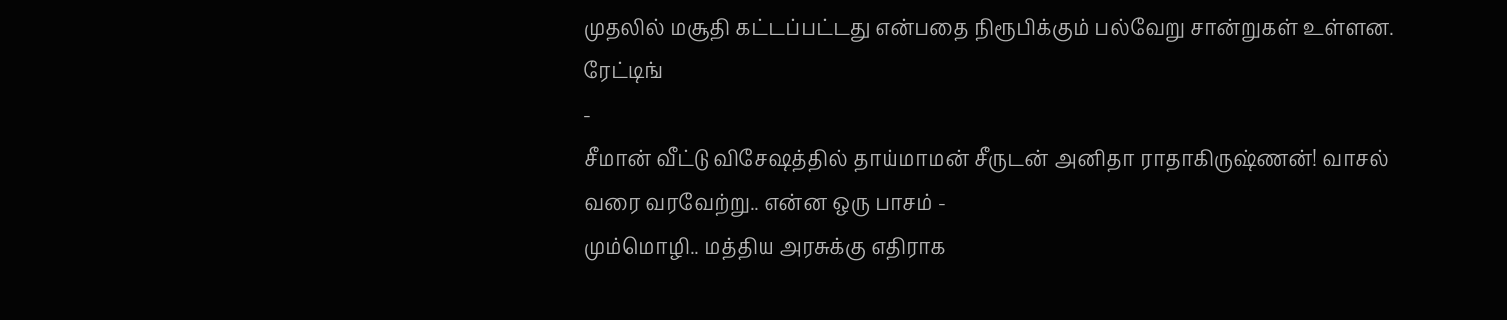முதலில் மசூதி கட்டப்பட்டது என்பதை நிரூபிக்கும் பல்வேறு சான்றுகள் உள்ளன.
ரேட்டிங்
-
சீமான் வீட்டு விசேஷத்தில் தாய்மாமன் சீருடன் அனிதா ராதாகிருஷ்ணன்! வாசல் வரை வரவேற்று.. என்ன ஒரு பாசம் -
மும்மொழி.. மத்திய அரசுக்கு எதிராக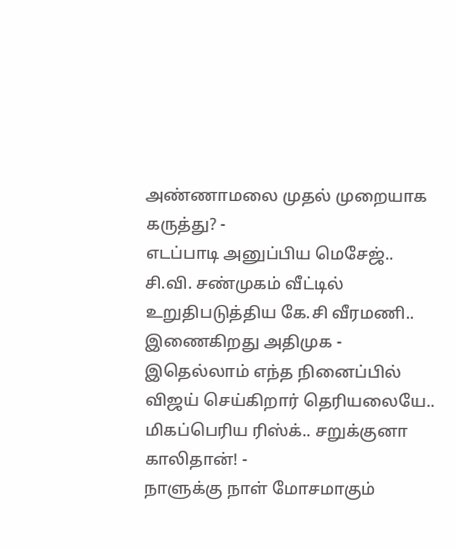அண்ணாமலை முதல் முறையாக கருத்து? -
எடப்பாடி அனுப்பிய மெசேஜ்.. சி.வி. சண்முகம் வீட்டில் உறுதிபடுத்திய கே.சி வீரமணி.. இணைகிறது அதிமுக -
இதெல்லாம் எந்த நினைப்பில் விஜய் செய்கிறார் தெரியலையே.. மிகப்பெரிய ரிஸ்க்.. சறுக்குனா காலிதான்! -
நாளுக்கு நாள் மோசமாகும்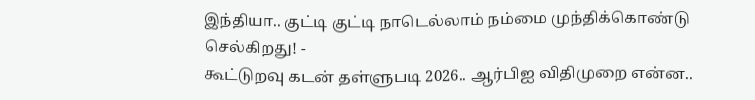இந்தியா.. குட்டி குட்டி நாடெல்லாம் நம்மை முந்திக்கொண்டு செல்கிறது! -
கூட்டுறவு கடன் தள்ளுபடி 2026.. ஆர்பிஐ விதிமுறை என்ன..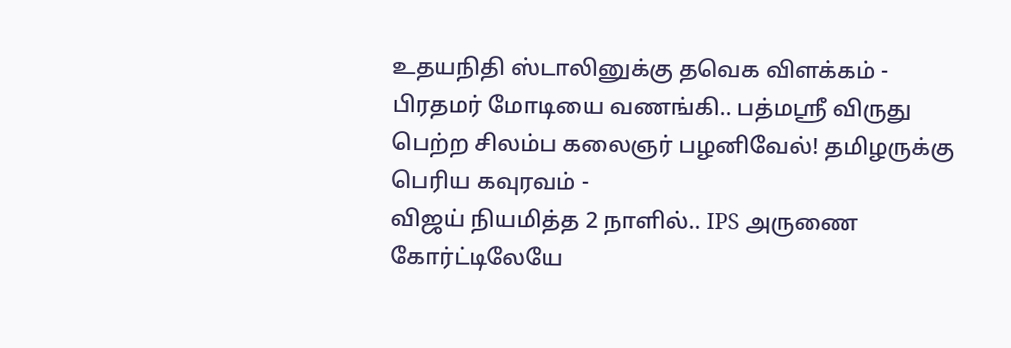உதயநிதி ஸ்டாலினுக்கு தவெக விளக்கம் -
பிரதமர் மோடியை வணங்கி.. பத்மஸ்ரீ விருது பெற்ற சிலம்ப கலைஞர் பழனிவேல்! தமிழருக்கு பெரிய கவுரவம் -
விஜய் நியமித்த 2 நாளில்.. IPS அருணை கோர்ட்டிலேயே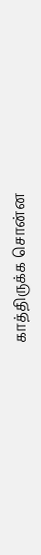காத்திருக்க சொன்ன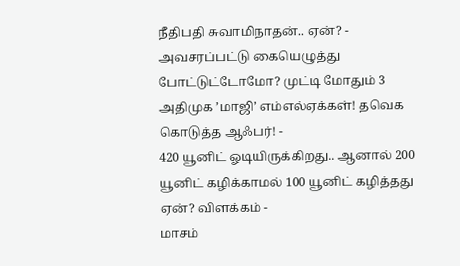நீதிபதி சுவாமிநாதன்.. ஏன்? -
அவசரப்பட்டு கையெழுத்து போட்டுட்டோமோ? முட்டி மோதும் 3 அதிமுக ’மாஜி’ எம்எல்ஏக்கள்! தவெக கொடுத்த ஆஃபர்! -
420 யூனிட் ஓடியிருக்கிறது.. ஆனால் 200 யூனிட் கழிக்காமல் 100 யூனிட் கழித்தது ஏன்? விளக்கம் -
மாசம்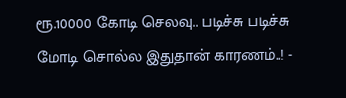ரூ.10000 கோடி செலவு.. படிச்சு படிச்சு மோடி சொல்ல இதுதான் காரணம்..! -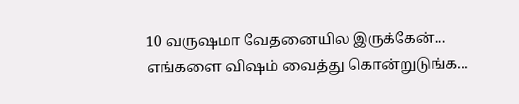10 வருஷமா வேதனையில இருக்கேன்... எங்களை விஷம் வைத்து கொன்றுடுங்க...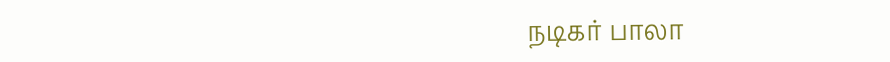நடிகர் பாலா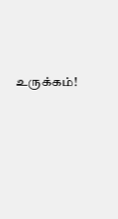உருக்கம்!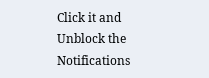Click it and Unblock the Notifications